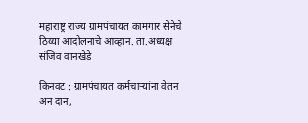महाराष्ट्र राज्य ग्रामपंचायत कामगार सेनेचे ठिय्या आदोलनाचे आव्हान. ता.अध्यक्ष संजिव वानखेडे

किनवट : ग्रामपंचायत कर्मचाऱ्यांना वेतन अन दान,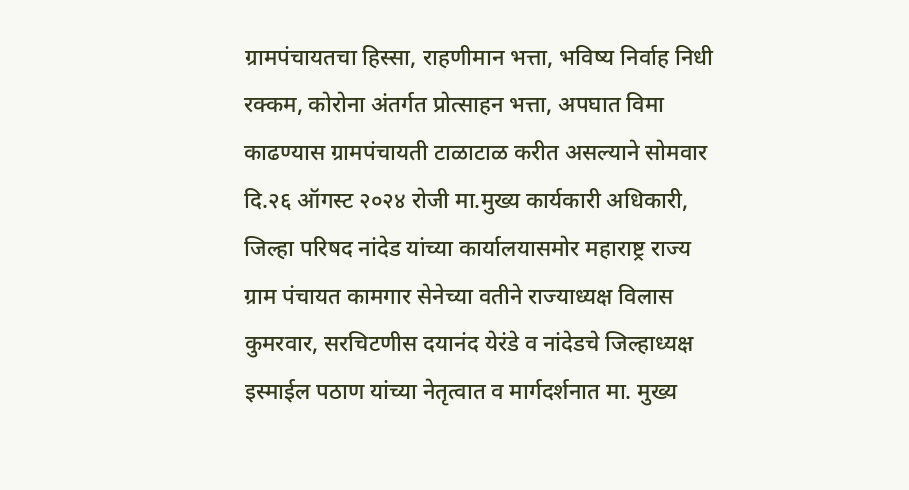ग्रामपंचायतचा हिस्सा, राहणीमान भत्ता, भविष्य निर्वाह निधी रक्कम, कोरोना अंतर्गत प्रोत्साहन भत्ता, अपघात विमा काढण्यास ग्रामपंचायती टाळाटाळ करीत असल्याने सोमवार दि.२६ ऑगस्ट २०२४ रोजी मा.मुख्य कार्यकारी अधिकारी, जिल्हा परिषद नांदेड यांच्या कार्यालयासमोर महाराष्ट्र राज्य ग्राम पंचायत कामगार सेनेच्या वतीने राज्याध्यक्ष विलास कुमरवार, सरचिटणीस दयानंद येरंडे व नांदेडचे जिल्हाध्यक्ष इस्माईल पठाण यांच्या नेतृत्वात व मार्गदर्शनात मा. मुख्य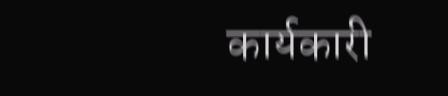कार्यकारी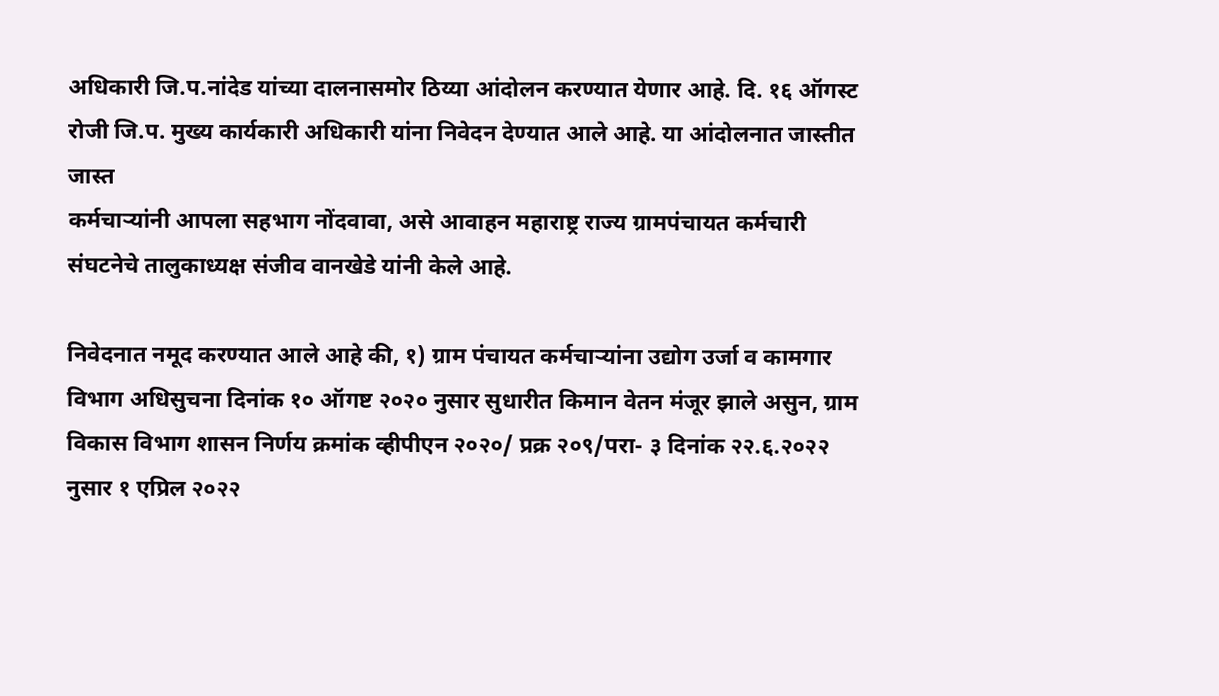अधिकारी जि.प.नांदेड यांच्या दालनासमोर ठिय्या आंदोलन करण्यात येणार आहे. दि. १६ ऑगस्ट रोजी जि.प. मुख्य कार्यकारी अधिकारी यांना निवेदन देण्यात आले आहे. या आंदोलनात जास्तीत जास्त
कर्मचाऱ्यांनी आपला सहभाग नोंदवावा, असे आवाहन महाराष्ट्र राज्य ग्रामपंचायत कर्मचारी संघटनेचे तालुकाध्यक्ष संजीव वानखेडे यांनी केले आहे.

निवेदनात नमूद करण्यात आले आहे की, १) ग्राम पंचायत कर्मचाऱ्यांना उद्योग उर्जा व कामगार विभाग अधिसुचना दिनांक १० ऑगष्ट २०२० नुसार सुधारीत किमान वेतन मंजूर झाले असुन, ग्राम विकास विभाग शासन निर्णय क्रमांक व्हीपीएन २०२०/ प्रक्र २०९/परा- ३ दिनांक २२.६.२०२२ नुसार १ एप्रिल २०२२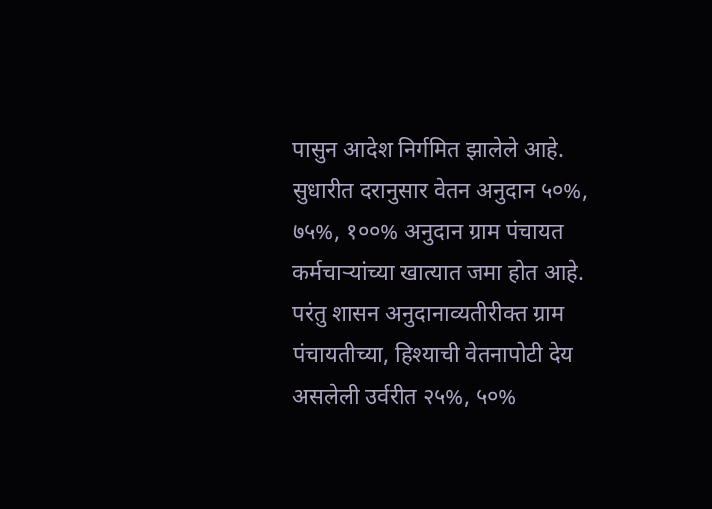पासुन आदेश निर्गमित झालेले आहे. सुधारीत दरानुसार वेतन अनुदान ५०%, ७५%, १००% अनुदान ग्राम पंचायत कर्मचाऱ्यांच्या खात्यात जमा होत आहे. परंतु शासन अनुदानाव्यतीरीक्त ग्राम पंचायतीच्या, हिश्याची वेतनापोटी देय असलेली उर्वरीत २५%, ५०%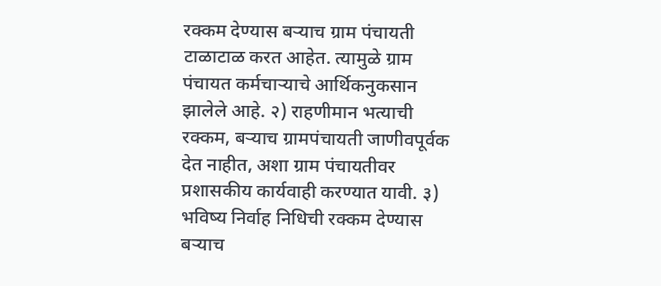रक्कम देण्यास बऱ्याच ग्राम पंचायती टाळाटाळ करत आहेत. त्यामुळे ग्राम पंचायत कर्मचाऱ्याचे आर्थिकनुकसान झालेले आहे. २) राहणीमान भत्याची रक्कम, बऱ्याच ग्रामपंचायती जाणीवपूर्वक देत नाहीत, अशा ग्राम पंचायतीवर प्रशासकीय कार्यवाही करण्यात यावी. ३) भविष्य निर्वाह निधिची रक्कम देण्यास बऱ्याच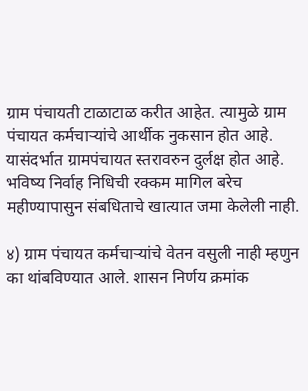ग्राम पंचायती टाळाटाळ करीत आहेत. त्यामुळे ग्राम पंचायत कर्मचाऱ्यांचे आर्थीक नुकसान होत आहे. यासंदर्भात ग्रामपंचायत स्तरावरुन दुर्लक्ष होत आहे. भविष्य निर्वाह निधिची रक्कम मागिल बरेच महीण्यापासुन संबधिताचे खात्यात जमा केलेली नाही.

४) ग्राम पंचायत कर्मचाऱ्यांचे वेतन वसुली नाही म्हणुन का थांबविण्यात आले. शासन निर्णय क्रमांक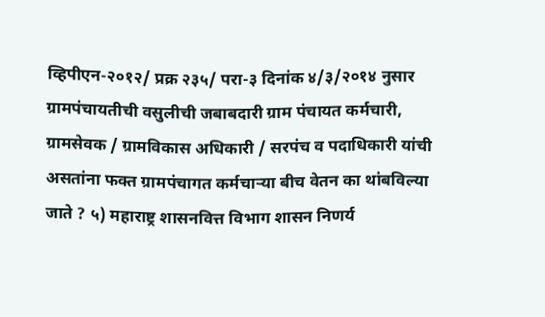व्हिपीएन-२०१२/ प्रक्र २३५/ परा-३ दिनांक ४/३/२०१४ नुसार ग्रामपंचायतीची वसुलीची जबाबदारी ग्राम पंचायत कर्मचारी, ग्रामसेवक / ग्रामविकास अधिकारी / सरपंच व पदाधिकारी यांची असतांना फक्त ग्रामपंचागत कर्मचाऱ्या बीच वेतन का थांबविल्या जाते ? ५) महाराष्ट्र शासनवित्त विभाग शासन निणर्य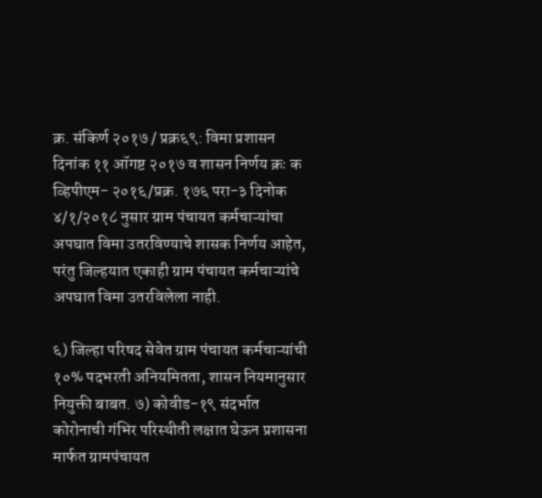क्र. संकिर्ण २०१७ / प्रक्र६९: विमा प्रशासन दिनांक ११ ऑगष्ट २०१७ व शासन निर्णय क्रः क व्हिपीएम- २०१६/प्रक्र. १७६ परा-३ दिनोक ४/१/२०१८ नुसार ग्राम पंचायत कर्मचाऱ्यांचा अपघात विमा उतरविण्याचे शासक निर्णय आहेत, परंतु जिल्हयात एकाही ग्राम पंचायत कर्मचाऱ्यांचे अपघात विमा उतरविलेला नाही.

६) जिल्हा परिषद सेवेत ग्राम पंचायत कर्मचाऱ्यांची १०% पदभरती अनियमितता, शासन नियमानुसार नियुक्ती बाबत. ७) कोवीड-१९ संदर्भात कोरोनाची गंभिर परिस्थीती लक्षात घेऊन प्रशासना मार्फत ग्रामपंचायत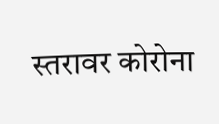स्तरावर कोरोना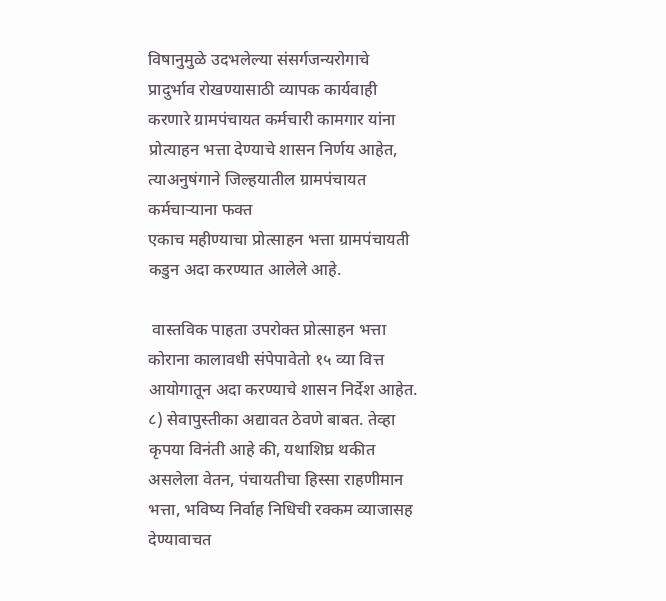विषानुमुळे उदभलेल्या संसर्गजन्यरोगाचे प्रादुर्भाव रोखण्यासाठी व्यापक कार्यवाही करणारे ग्रामपंचायत कर्मचारी कामगार यांना प्रोत्याहन भत्ता देण्याचे शासन निर्णय आहेत, त्याअनुषंगाने जिल्हयातील ग्रामपंचायत कर्मचाऱ्याना फक्त
एकाच महीण्याचा प्रोत्साहन भत्ता ग्रामपंचायती कडुन अदा करण्यात आलेले आहे.

 वास्तविक पाहता उपरोक्त प्रोत्साहन भत्ता कोराना कालावधी संपेपावेतो १५ व्या वित्त आयोगातून अदा करण्याचे शासन निर्देश आहेत. ८) सेवापुस्तीका अद्यावत ठेवणे बाबत. तेव्हा कृपया विनंती आहे की, यथाशिघ्र थकीत असलेला वेतन, पंचायतीचा हिस्सा राहणीमान भत्ता, भविष्य निर्वाह निधिची रक्कम व्याजासह देण्यावाचत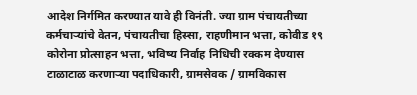आदेश निर्गमित करण्यात यावे ही विनंती. ज्या ग्राम पंचायतीच्या कर्मचाऱ्यांचे वेतन, पंचायतीचा हिस्सा, राहणीमान भत्ता, कोवीड १९ कोरोना प्रोत्साहन भत्ता, भविष्य निर्वाह निधिची रक्कम देण्यास टाळाटाळ करणाऱ्या पदाधिकारी, ग्रामसेवक / ग्रामविकास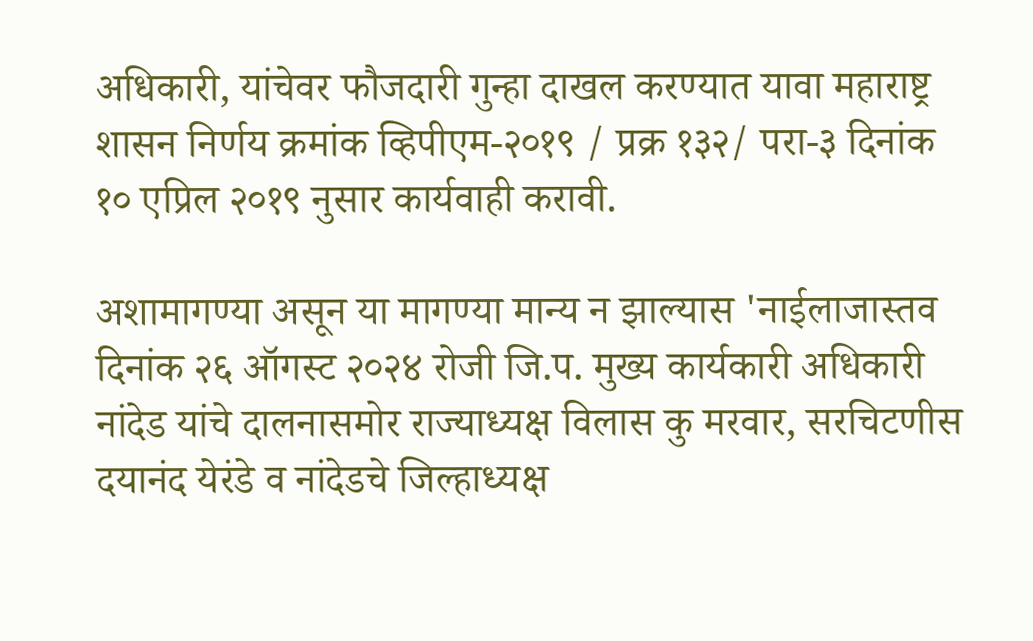अधिकारी, यांचेवर फौजदारी गुन्हा दाखल करण्यात यावा महाराष्ट्र शासन निर्णय क्रमांक व्हिपीएम-२०१९ / प्रक्र १३२/ परा-३ दिनांक १० एप्रिल २०१९ नुसार कार्यवाही करावी.

अशामागण्या असून या मागण्या मान्य न झाल्यास 'नाईलाजास्तव दिनांक २६ ऑगस्ट २०२४ रोजी जि.प. मुख्य कार्यकारी अधिकारी नांदेड यांचे दालनासमोर राज्याध्यक्ष विलास कु मरवार, सरचिटणीस दयानंद येरंडे व नांदेडचे जिल्हाध्यक्ष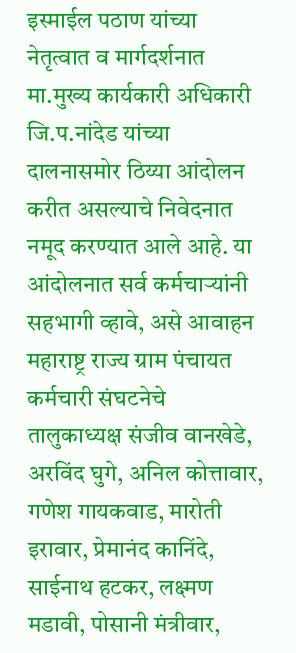इस्माईल पठाण यांच्या नेतृत्वात व मार्गदर्शनात मा.मुख्य कार्यकारी अधिकारी जि.प.नांदेड यांच्या दालनासमोर ठिय्या आंदोलन करीत असल्याचे निवेदनात नमूद करण्यात आले आहे. या आंदोलनात सर्व कर्मचाऱ्यांनी सहभागी व्हावे, असे आवाहन महाराष्ट्र राज्य ग्राम पंचायत कर्मचारी संघटनेचे तालुकाध्यक्ष संजीव वानखेडे, अरविंद घुगे, अनिल कोत्तावार, गणेश गायकवाड, मारोती इरावार, प्रेमानंद कानिंदे, साईनाथ हटकर, लक्ष्मण मडावी, पोसानी मंत्रीवार,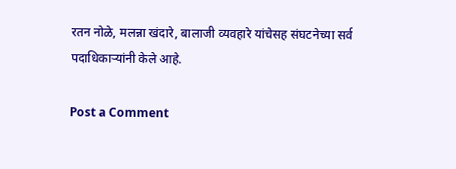रतन नोळे, मलन्ना खंदारे, बालाजी व्यवहारे यांचेसह संघटनेच्या सर्व पदाधिकाऱ्यांनी केले आहे.

Post a Comment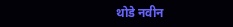थोडे नवीन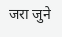जरा जुने